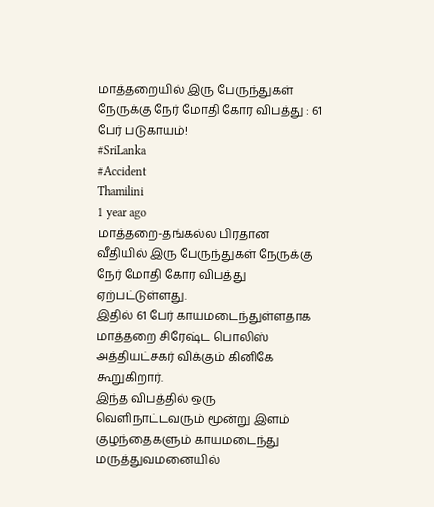மாத்தறையில் இரு பேருந்துகள் நேருக்கு நேர் மோதி கோர விபத்து : 61 பேர் படுகாயம்!
#SriLanka
#Accident
Thamilini
1 year ago
மாத்தறை-தங்கல்ல பிரதான வீதியில் இரு பேருந்துகள் நேருக்கு நேர் மோதி கோர விபத்து ஏற்பட்டுள்ளது.
இதில் 61 பேர் காயமடைந்துள்ளதாக மாத்தறை சிரேஷ்ட பொலிஸ் அத்தியட்சகர் விக்கும் கினிகே கூறுகிறார்.
இந்த விபத்தில் ஒரு வெளிநாட்டவரும் மூன்று இளம் குழந்தைகளும் காயமடைந்து மருத்துவமனையில்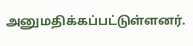அனுமதிக்கப்பட்டுள்ளனர்.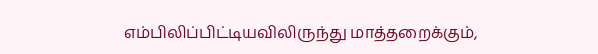எம்பிலிப்பிட்டியவிலிருந்து மாத்தறைக்கும்,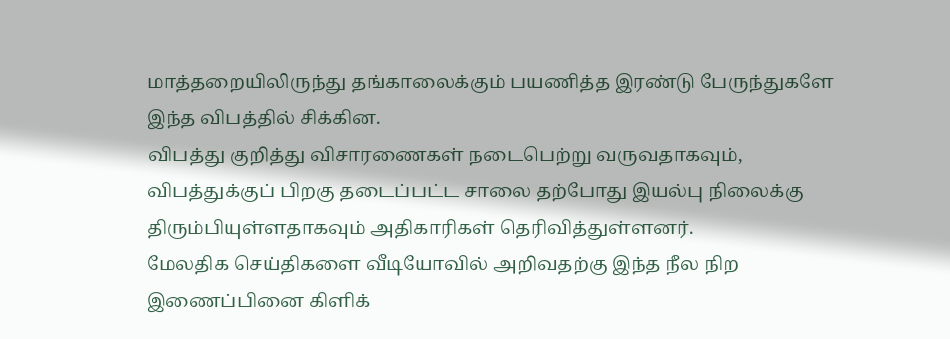மாத்தறையிலிருந்து தங்காலைக்கும் பயணித்த இரண்டு பேருந்துகளே இந்த விபத்தில் சிக்கின.
விபத்து குறித்து விசாரணைகள் நடைபெற்று வருவதாகவும், விபத்துக்குப் பிறகு தடைப்பட்ட சாலை தற்போது இயல்பு நிலைக்கு திரும்பியுள்ளதாகவும் அதிகாரிகள் தெரிவித்துள்ளனர்.
மேலதிக செய்திகளை வீடியோவில் அறிவதற்கு இந்த நீல நிற இணைப்பினை கிளிக்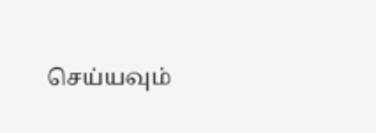செய்யவும்